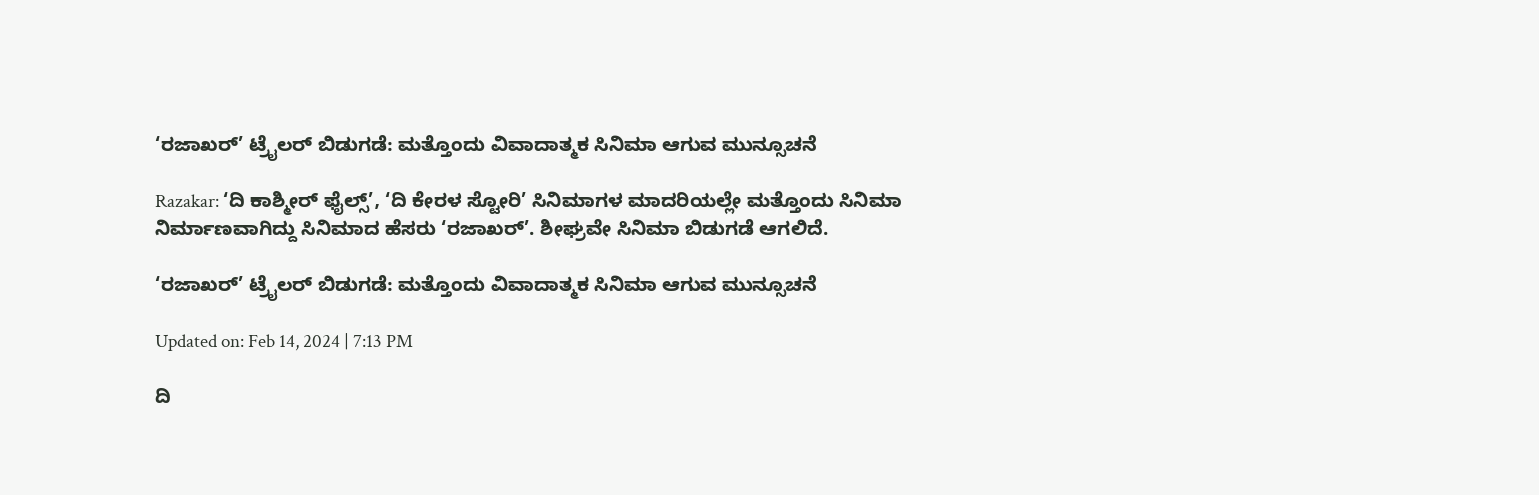‘ರಜಾಖರ್’ ಟ್ರೈಲರ್ ಬಿಡುಗಡೆ: ಮತ್ತೊಂದು ವಿವಾದಾತ್ಮಕ ಸಿನಿಮಾ ಆಗುವ ಮುನ್ಸೂಚನೆ

Razakar: ‘ದಿ ಕಾಶ್ಮೀರ್ ಫೈಲ್ಸ್’, ‘ದಿ ಕೇರಳ ಸ್ಟೋರಿ’ ಸಿನಿಮಾಗಳ ಮಾದರಿಯಲ್ಲೇ ಮತ್ತೊಂದು ಸಿನಿಮಾ ನಿರ್ಮಾಣವಾಗಿದ್ದು ಸಿನಿಮಾದ ಹೆಸರು ‘ರಜಾಖರ್’. ಶೀಘ್ರವೇ ಸಿನಿಮಾ ಬಿಡುಗಡೆ ಆಗಲಿದೆ.

‘ರಜಾಖರ್’ ಟ್ರೈಲರ್ ಬಿಡುಗಡೆ: ಮತ್ತೊಂದು ವಿವಾದಾತ್ಮಕ ಸಿನಿಮಾ ಆಗುವ ಮುನ್ಸೂಚನೆ

Updated on: Feb 14, 2024 | 7:13 PM

ದಿ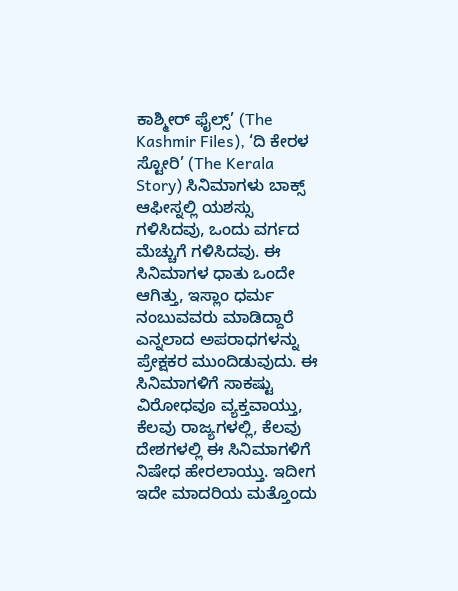ಕಾಶ್ಮೀರ್ ಫೈಲ್ಸ್’ (The Kashmir Files), ‘ದಿ ಕೇರಳ ಸ್ಟೋರಿ’ (The Kerala Story) ಸಿನಿಮಾಗಳು ಬಾಕ್ಸ್ ಆಫೀಸ್ನಲ್ಲಿ ಯಶಸ್ಸು ಗಳಿಸಿದವು, ಒಂದು ವರ್ಗದ ಮೆಚ್ಚುಗೆ ಗಳಿಸಿದವು. ಈ ಸಿನಿಮಾಗಳ ಧಾತು ಒಂದೇ ಆಗಿತ್ತು, ಇಸ್ಲಾಂ ಧರ್ಮ ನಂಬುವವರು ಮಾಡಿದ್ದಾರೆ ಎನ್ನಲಾದ ಅಪರಾಧಗಳನ್ನು ಪ್ರೇಕ್ಷಕರ ಮುಂದಿಡುವುದು. ಈ ಸಿನಿಮಾಗಳಿಗೆ ಸಾಕಷ್ಟು ವಿರೋಧವೂ ವ್ಯಕ್ತವಾಯ್ತು, ಕೆಲವು ರಾಜ್ಯಗಳಲ್ಲಿ, ಕೆಲವು ದೇಶಗಳಲ್ಲಿ ಈ ಸಿನಿಮಾಗಳಿಗೆ ನಿಷೇಧ ಹೇರಲಾಯ್ತು. ಇದೀಗ ಇದೇ ಮಾದರಿಯ ಮತ್ತೊಂದು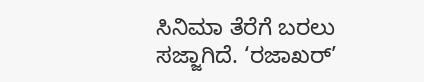ಸಿನಿಮಾ ತೆರೆಗೆ ಬರಲು ಸಜ್ಜಾಗಿದೆ. ‘ರಜಾಖರ್’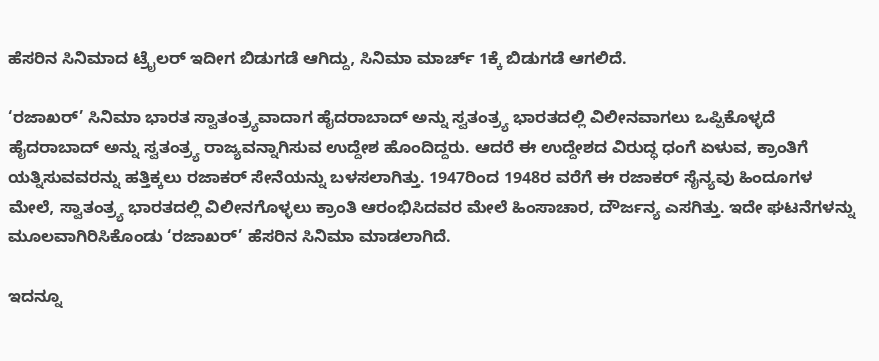ಹೆಸರಿನ ಸಿನಿಮಾದ ಟ್ರೈಲರ್ ಇದೀಗ ಬಿಡುಗಡೆ ಆಗಿದ್ದು, ಸಿನಿಮಾ ಮಾರ್ಚ್ 1ಕ್ಕೆ ಬಿಡುಗಡೆ ಆಗಲಿದೆ.

‘ರಜಾಖರ್’ ಸಿನಿಮಾ ಭಾರತ ಸ್ವಾತಂತ್ರ್ಯವಾದಾಗ ಹೈದರಾಬಾದ್ ಅನ್ನು ಸ್ವತಂತ್ರ್ಯ ಭಾರತದಲ್ಲಿ ವಿಲೀನವಾಗಲು ಒಪ್ಪಿಕೊಳ್ಳದೆ ಹೈದರಾಬಾದ್ ಅನ್ನು ಸ್ವತಂತ್ರ್ಯ ರಾಜ್ಯವನ್ನಾಗಿಸುವ ಉದ್ದೇಶ ಹೊಂದಿದ್ದರು. ಆದರೆ ಈ ಉದ್ದೇಶದ ವಿರುದ್ಧ ಧಂಗೆ ಏಳುವ, ಕ್ರಾಂತಿಗೆ ಯತ್ನಿಸುವವರನ್ನು ಹತ್ತಿಕ್ಕಲು ರಜಾಕರ್ ಸೇನೆಯನ್ನು ಬಳಸಲಾಗಿತ್ತು. 1947ರಿಂದ 1948ರ ವರೆಗೆ ಈ ರಜಾಕರ್ ಸೈನ್ಯವು ಹಿಂದೂಗಳ ಮೇಲೆ, ಸ್ವಾತಂತ್ರ್ಯ ಭಾರತದಲ್ಲಿ ವಿಲೀನಗೊಳ್ಳಲು ಕ್ರಾಂತಿ ಆರಂಭಿಸಿದವರ ಮೇಲೆ ಹಿಂಸಾಚಾರ, ದೌರ್ಜನ್ಯ ಎಸಗಿತ್ತು. ಇದೇ ಘಟನೆಗಳನ್ನು ಮೂಲವಾಗಿರಿಸಿಕೊಂಡು ‘ರಜಾಖರ್’ ಹೆಸರಿನ ಸಿನಿಮಾ ಮಾಡಲಾಗಿದೆ.

ಇದನ್ನೂ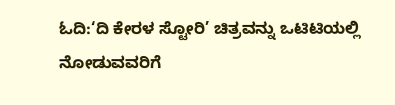ಓದಿ:‘ದಿ ಕೇರಳ ಸ್ಟೋರಿ’ ಚಿತ್ರವನ್ನು ಒಟಿಟಿಯಲ್ಲಿ ನೋಡುವವರಿಗೆ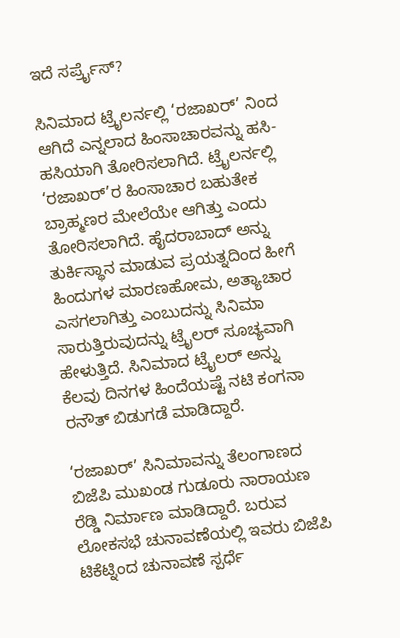ಇದೆ ಸರ್ಪ್ರೈಸ್?

ಸಿನಿಮಾದ ಟ್ರೈಲರ್ನಲ್ಲಿ ‘ರಜಾಖರ್’ ನಿಂದ ಆಗಿದೆ ಎನ್ನಲಾದ ಹಿಂಸಾಚಾರವನ್ನು ಹಸಿ-ಹಸಿಯಾಗಿ ತೋರಿಸಲಾಗಿದೆ. ಟ್ರೈಲರ್ನಲ್ಲಿ ‘ರಜಾಖರ್’ರ ಹಿಂಸಾಚಾರ ಬಹುತೇಕ ಬ್ರಾಹ್ಮಣರ ಮೇಲೆಯೇ ಆಗಿತ್ತು ಎಂದು ತೋರಿಸಲಾಗಿದೆ. ಹೈದರಾಬಾದ್ ಅನ್ನು ತುರ್ಕಿಸ್ಥಾನ ಮಾಡುವ ಪ್ರಯತ್ನದಿಂದ ಹೀಗೆ ಹಿಂದುಗಳ ಮಾರಣಹೋಮ, ಅತ್ಯಾಚಾರ ಎಸಗಲಾಗಿತ್ತು ಎಂಬುದನ್ನು ಸಿನಿಮಾ ಸಾರುತ್ತಿರುವುದನ್ನು ಟ್ರೈಲರ್ ಸೂಚ್ಯವಾಗಿ ಹೇಳುತ್ತಿದೆ. ಸಿನಿಮಾದ ಟ್ರೈಲರ್ ಅನ್ನು ಕೆಲವು ದಿನಗಳ ಹಿಂದೆಯಷ್ಟೆ ನಟಿ ಕಂಗನಾ ರನೌತ್ ಬಿಡುಗಡೆ ಮಾಡಿದ್ದಾರೆ.

‘ರಜಾಖರ್’ ಸಿನಿಮಾವನ್ನು ತೆಲಂಗಾಣದ ಬಿಜೆಪಿ ಮುಖಂಡ ಗುಡೂರು ನಾರಾಯಣ ರೆಡ್ಡಿ ನಿರ್ಮಾಣ ಮಾಡಿದ್ದಾರೆ. ಬರುವ ಲೋಕಸಭೆ ಚುನಾವಣೆಯಲ್ಲಿ ಇವರು ಬಿಜೆಪಿ ಟಿಕೆಟ್ನಿಂದ ಚುನಾವಣೆ ಸ್ಪರ್ಧೆ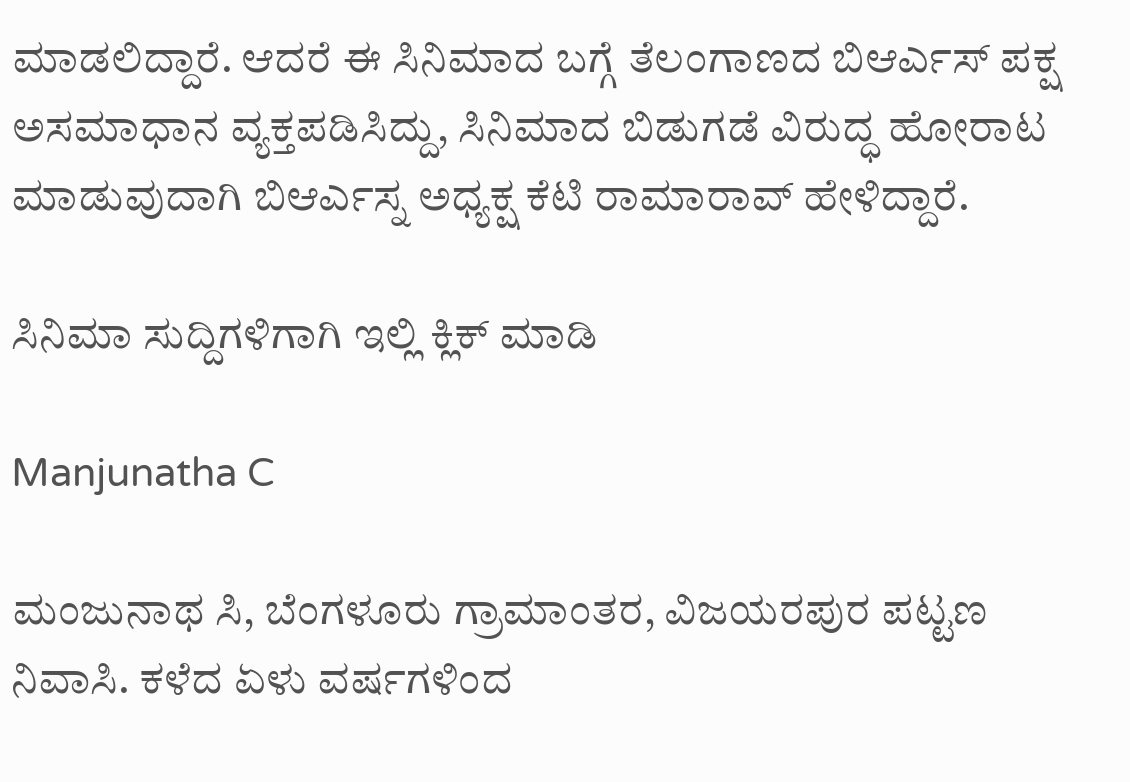ಮಾಡಲಿದ್ದಾರೆ. ಆದರೆ ಈ ಸಿನಿಮಾದ ಬಗ್ಗೆ ತೆಲಂಗಾಣದ ಬಿಆರ್ಎಸ್ ಪಕ್ಷ ಅಸಮಾಧಾನ ವ್ಯಕ್ತಪಡಿಸಿದ್ದು, ಸಿನಿಮಾದ ಬಿಡುಗಡೆ ವಿರುದ್ಧ ಹೋರಾಟ ಮಾಡುವುದಾಗಿ ಬಿಆರ್ಎಸ್ನ ಅಧ್ಯಕ್ಷ ಕೆಟಿ ರಾಮಾರಾವ್ ಹೇಳಿದ್ದಾರೆ.

ಸಿನಿಮಾ ಸುದ್ದಿಗಳಿಗಾಗಿ ಇಲ್ಲಿ ಕ್ಲಿಕ್ ಮಾಡಿ

Manjunatha C

ಮಂಜುನಾಥ ಸಿ, ಬೆಂಗಳೂರು ಗ್ರಾಮಾಂತರ, ವಿಜಯರಪುರ ಪಟ್ಟಣ ನಿವಾಸಿ. ಕಳೆದ ಏಳು ವರ್ಷಗಳಿಂದ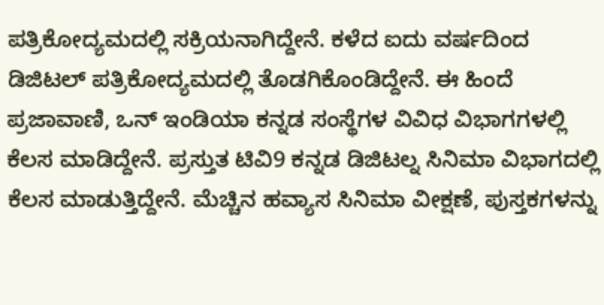ಪತ್ರಿಕೋದ್ಯಮದಲ್ಲಿ ಸಕ್ರಿಯನಾಗಿದ್ದೇನೆ. ಕಳೆದ ಐದು ವರ್ಷದಿಂದ ಡಿಜಿಟಲ್ ಪತ್ರಿಕೋದ್ಯಮದಲ್ಲಿ ತೊಡಗಿಕೊಂಡಿದ್ದೇನೆ. ಈ ಹಿಂದೆ ಪ್ರಜಾವಾಣಿ, ಒನ್ ಇಂಡಿಯಾ ಕನ್ನಡ ಸಂಸ್ಥೆಗಳ ವಿವಿಧ ವಿಭಾಗಗಳಲ್ಲಿ ಕೆಲಸ ಮಾಡಿದ್ದೇನೆ. ಪ್ರಸ್ತುತ ಟಿವಿ9 ಕನ್ನಡ ಡಿಜಿಟಲ್ನ ಸಿನಿಮಾ ವಿಭಾಗದಲ್ಲಿ ಕೆಲಸ ಮಾಡುತ್ತಿದ್ದೇನೆ. ಮೆಚ್ಚಿನ ಹವ್ಯಾಸ ಸಿನಿಮಾ ವೀಕ್ಷಣೆ, ಪುಸ್ತಕಗಳನ್ನು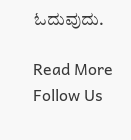ಓದುವುದು.

Read More
Follow Us